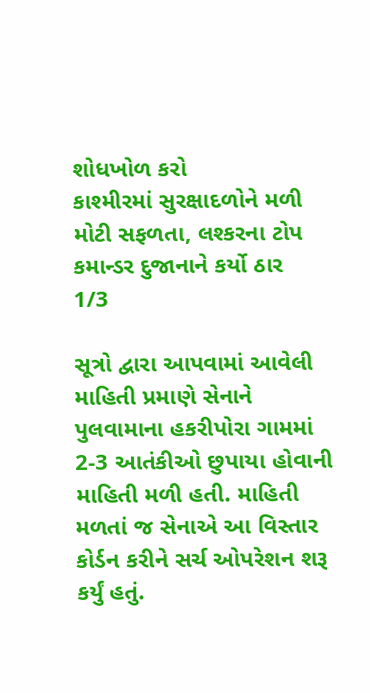શોધખોળ કરો
કાશ્મીરમાં સુરક્ષાદળોને મળી મોટી સફળતા, લશ્કરના ટોપ કમાન્ડર દુજાનાને કર્યો ઠાર
1/3

સૂત્રો દ્વારા આપવામાં આવેલી માહિતી પ્રમાણે સેનાને પુલવામાના હકરીપોરા ગામમાં 2-3 આતંકીઓ છુપાયા હોવાની માહિતી મળી હતી. માહિતી મળતાં જ સેનાએ આ વિસ્તાર કોર્ડન કરીને સર્ચ ઓપરેશન શરૂ કર્યું હતું.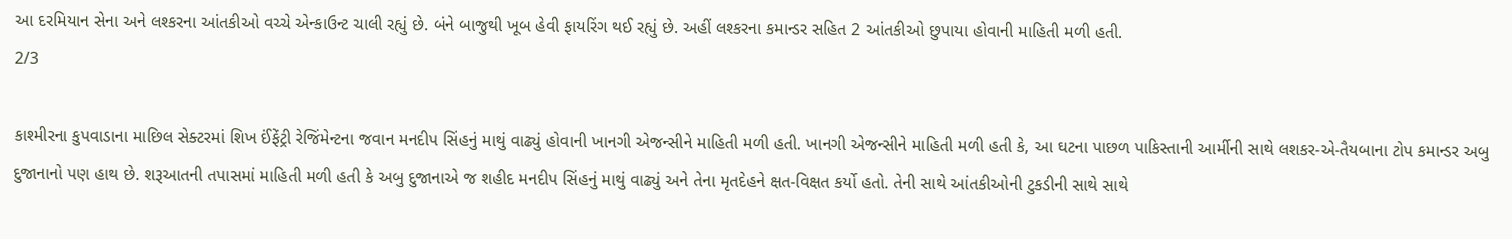આ દરમિયાન સેના અને લશ્કરના આંતકીઓ વચ્ચે એન્કાઉન્ટ ચાલી રહ્યું છે. બંને બાજુથી ખૂબ હેવી ફાયરિંગ થઈ રહ્યું છે. અહીં લશ્કરના કમાન્ડર સહિત 2 આંતકીઓ છુપાયા હોવાની માહિતી મળી હતી.
2/3

કાશ્મીરના કુપવાડાના માછિલ સેક્ટરમાં શિખ ઈંફેંટ્રી રેજિંમેન્ટના જવાન મનદીપ સિંહનું માથું વાઢ્યું હોવાની ખાનગી એજન્સીને માહિતી મળી હતી. ખાનગી એજન્સીને માહિતી મળી હતી કે, આ ઘટના પાછળ પાકિસ્તાની આર્મીની સાથે લશકર-એ-તૈયબાના ટોપ કમાન્ડર અબુ દુજાનાનો પણ હાથ છે. શરૂઆતની તપાસમાં માહિતી મળી હતી કે અબુ દુજાનાએ જ શહીદ મનદીપ સિંહનું માથું વાઢ્યું અને તેના મૃતદેહને ક્ષત-વિક્ષત કર્યો હતો. તેની સાથે આંતકીઓની ટુકડીની સાથે સાથે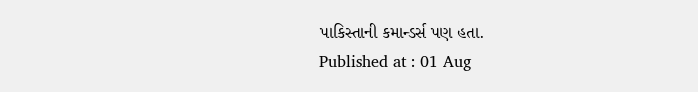પાકિસ્તાની કમાન્ડર્સ પણ હતા.
Published at : 01 Aug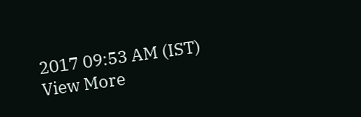2017 09:53 AM (IST)
View More